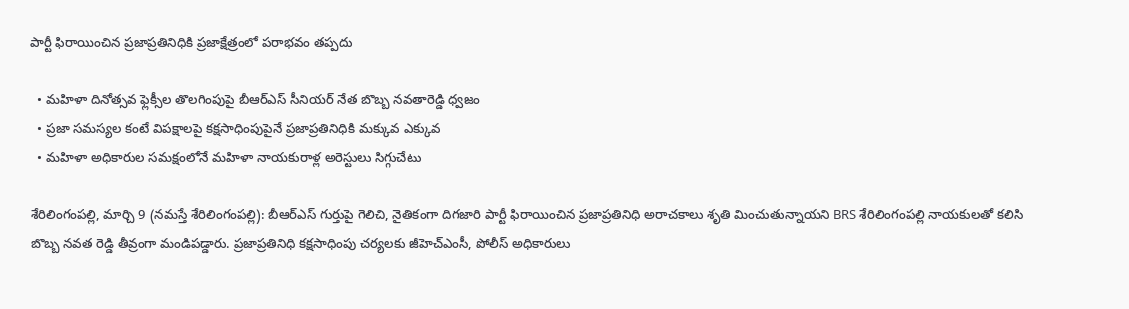పార్టీ ఫిరాయించిన ప్రజాప్రతినిధికి ప్రజాక్షేత్రంలో పరాభవం తప్పదు

  • మహిళా దినోత్సవ ఫ్లెక్సీల తొలగింపుపై బీఆర్‌ఎస్‌ సీనియర్ నేత బొబ్బ నవతారెడ్డి ధ్వజం
  • ప్రజా సమస్యల కంటే విపక్షాలపై కక్షసాధింపుపైనే ప్రజాప్రతినిధికి మక్కువ ఎక్కువ
  • మ‌హిళా అధికారుల సమక్షంలోనే మహిళా నాయకురాళ్ల అరెస్టులు సిగ్గుచేటు

శేరిలింగంప‌ల్లి, మార్చి 9 (న‌మ‌స్తే శేరిలింగంప‌ల్లి): బీఆర్‌ఎస్‌ గుర్తుపై గెలిచి, నైతికంగా దిగజారి పార్టీ ఫిరాయించిన ప్రజాప్రతినిధి అరాచకాలు శృతి మించుతున్నాయని BRS శేరిలింగంపల్లి నాయకులతో కలిసి బొబ్బ నవత రెడ్డి తీవ్రంగా మండిపడ్డారు. ప్రజాప్రతినిధి కక్షసాధింపు చర్యలకు జీహెచ్‌ఎంసీ, పోలీస్ అధికారులు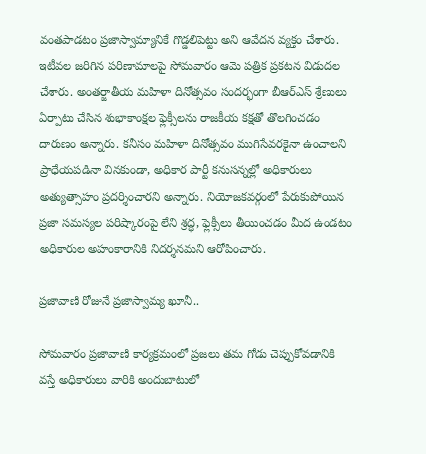వంతపాడటం ప్రజాస్వామ్యానికే గొడ్డలిపెట్టు అని ఆవేదన వ్యక్తం చేశారు. ఇటీవ‌ల‌ జరిగిన పరిణామాలపై సోమవారం ఆమె పత్రిక ప్రకటన విడుదల చేశారు. అంతర్జాతీయ మహిళా దినోత్సవం సందర్భంగా బీఆర్‌ఎస్‌ శ్రేణులు ఏర్పాటు చేసిన శుభాకాంక్షల ఫ్లెక్సీలను రాజకీయ కక్షతో తొలగించడం దారుణం అన్నారు. కనీసం మహిళా దినోత్సవం ముగిసేవరకైనా ఉంచాలని ప్రాధేయపడినా వినకుండా, అధికార పార్టీ కనుసన్నల్లో అధికారులు అత్యుత్సాహం ప్రదర్శించారని అన్నారు. నియోజకవర్గంలో పేరుకుపోయిన ప్రజా సమస్యల పరిష్కారంపై లేని శ్రద్ధ, ఫ్లెక్సీలు తీయించడం మీద ఉండటం అధికారుల అహంకారానికి నిదర్శనమ‌ని ఆరోపించారు.

ప్రజావాణి రోజునే ప్రజాస్వామ్య ఖూనీ..

సోమవారం ప్రజావాణి కార్యక్రమంలో ప్రజలు తమ గోడు చెప్పుకోవడానికి వస్తే అధికారులు వారికి అందుబాటులో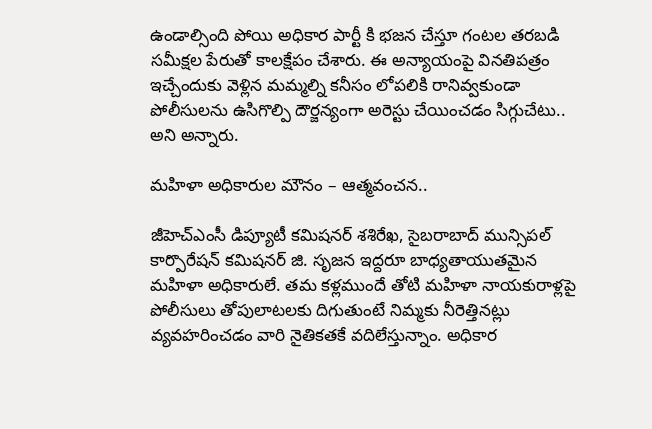ఉండాల్సింది పోయి అధికార పార్టీ కి భజన చేస్తూ గంటల తరబడి సమీక్షల పేరుతో కాలక్షేపం చేశారు. ఈ అన్యాయంపై వినతిపత్రం ఇచ్చేందుకు వెళ్లిన మమ్మల్ని కనీసం లోపలికి రానివ్వకుండా పోలీసులను ఉసిగొల్పి దౌర్జన్యంగా అరెస్టు చేయించడం సిగ్గుచేటు.. అని అన్నారు.

మహిళా అధికారుల మౌనం – ఆత్మవంచన..

జీహెచ్‌ఎంసీ డిప్యూటీ కమిషనర్ శశిరేఖ, సైబరాబాద్ మున్సిపల్ కార్పొరేషన్ కమిషనర్ జి. సృజన ఇద్దరూ బాధ్యతాయుతమైన మహిళా అధికారులే. తమ కళ్లముందే తోటి మహిళా నాయకురాళ్లపై పోలీసులు తోపులాటలకు దిగుతుంటే నిమ్మకు నీరెత్తినట్లు వ్యవహరించడం వారి నైతికతకే వదిలేస్తున్నాం. అధికార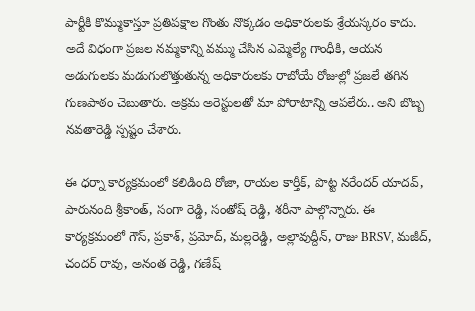పార్టీకి కొమ్ముకాస్తూ ప్రతిపక్షాల గొంతు నొక్కడం అధికారులకు శ్రేయస్కరం కాదు. అదే విధంగా ప్రజల నమ్మకాన్ని వమ్ము చేసిన ఎమ్మెల్యే గాంధీకి, ఆయన అడుగులకు మడుగులొత్తుతున్న అధికారులకు రాబోయే రోజుల్లో ప్రజలే తగిన గుణపాఠం చెబుతారు. అక్రమ అరెస్టులతో మా పోరాటాన్ని ఆపలేరు.. అని బొబ్బ నవతారెడ్డి స్పష్టం చేశారు.

ఈ ధర్నా కార్యక్రమంలో కలిడింది రోజా, రాయల కార్తీక్, పొట్ట నరేందర్ యాదవ్, పారునంది శ్రీకాంత్, సంగా రెడ్డి, సంతోష్ రెడ్డి, శరీనా పాల్గొన్నారు. ఈ కార్యక్రమంలో గౌస్, ప్రకాశ్, ప్రమోద్, మల్లరెడ్డి, అల్లావుద్దీన్, రాజు BRSV, మజీద్, చందర్ రావు, అనంత రెడ్డి, గణేష్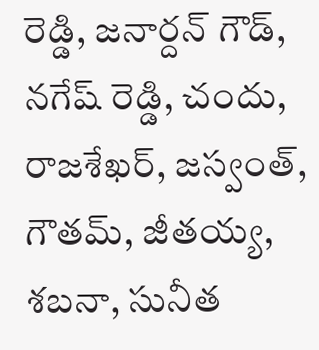రెడ్డి, జనార్దన్ గౌడ్, నగేష్ రెడ్డి, చందు, రాజశేఖర్, జ‌స్వంత్, గౌతమ్, జీతయ్య, శబ‌నా, సునీత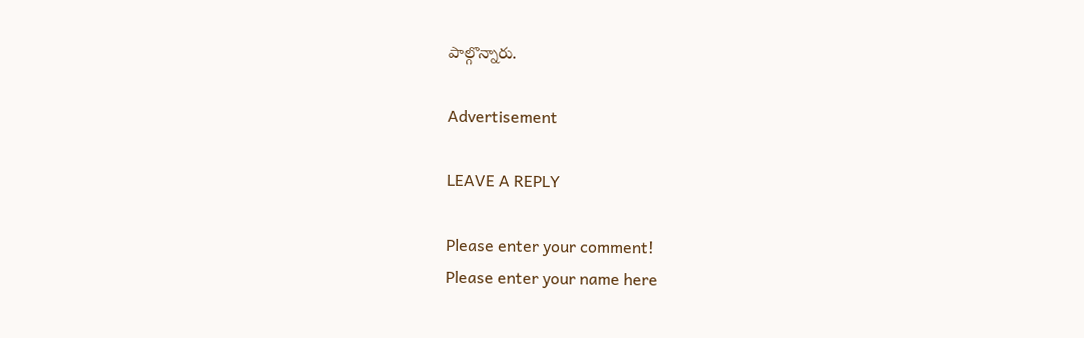పాల్గొన్నారు.

Advertisement

LEAVE A REPLY

Please enter your comment!
Please enter your name here